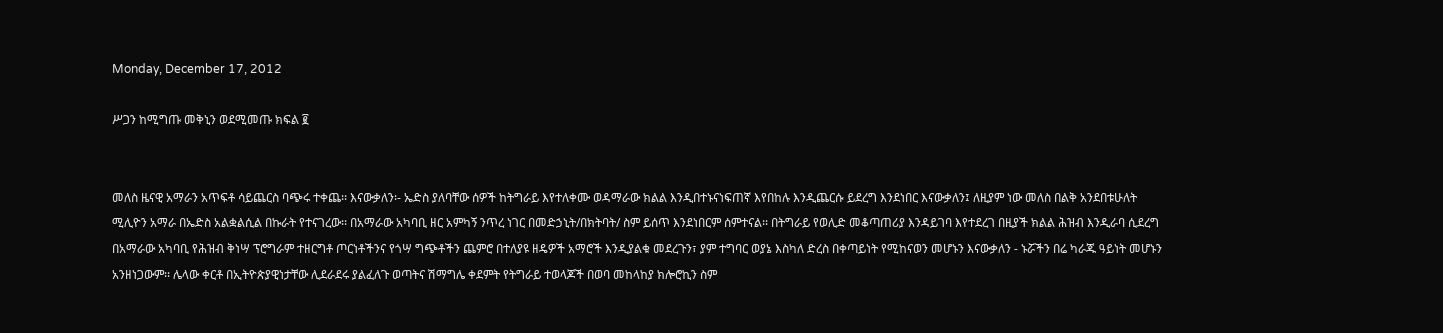Monday, December 17, 2012

ሥጋን ከሚግጡ መቅኒን ወደሚመጡ ክፍል ፪


መለስ ዜናዊ አማራን አጥፍቶ ሳይጨርስ ባጭሩ ተቀጨ፡፡ እናውቃለን፡- ኤድስ ያለባቸው ሰዎች ከትግራይ እየተለቀሙ ወዳማራው ክልል እንዲበተኑናነፍጠኛ እየበከሉ እንዲጨርሱ ይደረግ እንደነበር እናውቃለን፤ ለዚያም ነው መለስ በልቅ አንደበቱሁለት ሚሊዮን አማራ በኤድስ አልቋልሲል በኩራት የተናገረው፡፡ በአማራው አካባቢ ዘር አምካኝ ንጥረ ነገር በመድኃኒት/በክትባት/ ስም ይሰጥ እንደነበርም ሰምተናል፡፡ በትግራይ የወሊድ መቆጣጠሪያ እንዳይገባ እየተደረገ በዚያች ክልል ሕዝብ እንዲራባ ሲደረግ በአማራው አካባቢ የሕዝብ ቅነሣ ፕሮግራም ተዘርግቶ ጦርነቶችንና የጎሣ ግጭቶችን ጨምሮ በተለያዩ ዘዴዎች አማሮች እንዲያልቁ መደረጉን፣ ያም ተግባር ወያኔ እስካለ ድረስ በቀጣይነት የሚከናወን መሆኑን እናውቃለን - ኑሯችን በሬ ካራጁ ዓይነት መሆኑን አንዘነጋውም፡፡ ሌላው ቀርቶ በኢትዮጵያዊነታቸው ሊደራደሩ ያልፈለጉ ወጣትና ሽማግሌ ቀደምት የትግራይ ተወላጆች በወባ መከላከያ ክሎሮኪን ስም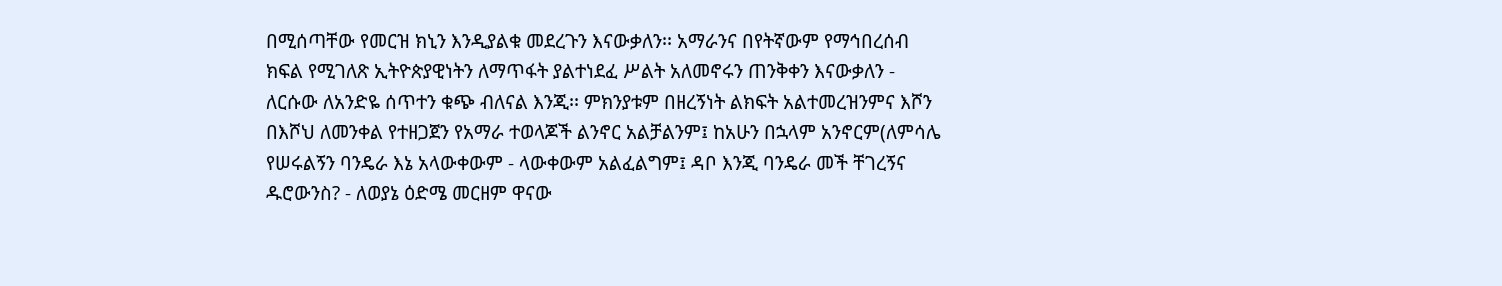በሚሰጣቸው የመርዝ ክኒን እንዲያልቁ መደረጉን እናውቃለን፡፡ አማራንና በየትኛውም የማኅበረሰብ ክፍል የሚገለጽ ኢትዮጵያዊነትን ለማጥፋት ያልተነደፈ ሥልት አለመኖሩን ጠንቅቀን እናውቃለን - ለርሱው ለአንድዬ ሰጥተን ቁጭ ብለናል እንጂ፡፡ ምክንያቱም በዘረኝነት ልክፍት አልተመረዝንምና እሾን በእሾህ ለመንቀል የተዘጋጀን የአማራ ተወላጆች ልንኖር አልቻልንም፤ ከአሁን በኋላም አንኖርም(ለምሳሌ የሠሩልኝን ባንዴራ እኔ አላውቀውም - ላውቀውም አልፈልግም፤ ዳቦ እንጂ ባንዴራ መች ቸገረኝና ዱሮውንስ? - ለወያኔ ዕድሜ መርዘም ዋናው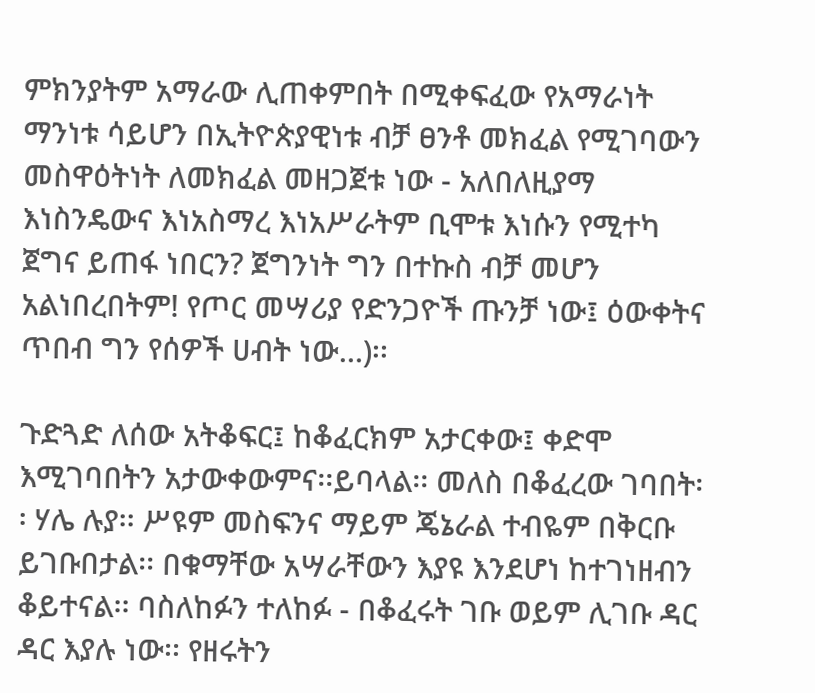ምክንያትም አማራው ሊጠቀምበት በሚቀፍፈው የአማራነት ማንነቱ ሳይሆን በኢትዮጵያዊነቱ ብቻ ፀንቶ መክፈል የሚገባውን መስዋዕትነት ለመክፈል መዘጋጀቱ ነው - አለበለዚያማ እነስንዴውና እነአስማረ እነአሥራትም ቢሞቱ እነሱን የሚተካ ጀግና ይጠፋ ነበርን? ጀግንነት ግን በተኩስ ብቻ መሆን አልነበረበትም! የጦር መሣሪያ የድንጋዮች ጡንቻ ነው፤ ዕውቀትና ጥበብ ግን የሰዎች ሀብት ነው…)፡፡

ጉድጓድ ለሰው አትቆፍር፤ ከቆፈርክም አታርቀው፤ ቀድሞ እሚገባበትን አታውቀውምና፡፡ይባላል፡፡ መለስ በቆፈረው ገባበት፡፡ ሃሌ ሉያ፡፡ ሥዩም መስፍንና ማይም ጄኔራል ተብዬም በቅርቡ ይገቡበታል፡፡ በቁማቸው አሣራቸውን እያዩ እንደሆነ ከተገነዘብን ቆይተናል፡፡ ባስለከፉን ተለከፉ - በቆፈሩት ገቡ ወይም ሊገቡ ዳር ዳር እያሉ ነው፡፡ የዘሩትን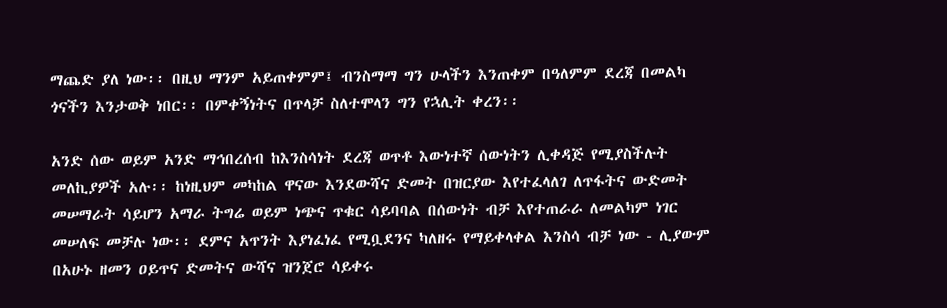ማጨድ ያለ ነው፡፡ በዚህ ማንም አይጠቀምም፤ ብንስማማ ግን ሁላችን እንጠቀም በዓለምም ደረጃ በመልካ ጎናችን እንታወቅ ነበር፡፡ በምቀኝነትና በጥላቻ ስለተሞላን ግን የኋሊት ቀረን፡፡

አንድ ሰው ወይም አንድ ማኅበረሰብ ከእንስሳነት ደረጃ ወጥቶ እውነተኛ ሰውነትን ሊቀዳጅ የሚያስችሉት መለኪያዎች አሉ፡፡ ከነዚህም መካከል ዋናው እንደውሻና ድመት በዝርያው እየተፈላለገ ለጥፋትና ውድመት መሠማራት ሳይሆን አማራ ትግሬ ወይም ነጭና ጥቁር ሳይባባል በሰውነት ብቻ እየተጠራራ ለመልካም ነገር መሠለፍ መቻሉ ነው፡፡ ደምና አጥንት እያነፈነፈ የሚቧደንና ካለዘሩ የማይቀላቀል እንስሳ ብቻ ነው - ሊያውም በአሁኑ ዘመን ዐይጥና ድመትና ውሻና ዝንጀሮ ሳይቀሩ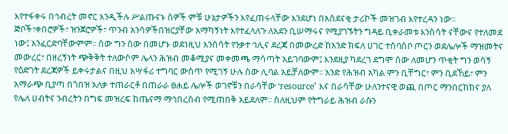እየተፋቀሩ በኅብረት መኖር እንዲችሉ ሥልጡናኑ ሰዎች ምቹ ሁኔታዎችን እየፈጠሩላቸው እንደሆነ በአስደናቂ ታሪኮች መዝገብ እየተረዳን ነው፡፡ ጅቦች፣ቀበሮዎች፣ ዝንጀሮዎች፣ ጥንብ አንሳዎችበዝርያቸው አማካኝነት እየተፈላለጉ ለአደን ቢሠማሩና የሚያገኙትን ግዳይ ቢቀራመቱ እንስሳት ናቸውና የተለመደ ነው፤ አንፈርድባቸውምም፡፡ ሰው ግን ሰው በመሆኑ ወደነዚህ እንስሳት የንቃተ ኅሊና ደረጃ በመውረድ ከአንድ ክፍለ ሀገር ተሰባስቦ ጦርን ወደሌሎች ማዝመትና መውረር፣ በዘረኝነት ጭቅቅት ተለውሶም ሌላን ሕዝብ መቆሚያና መቀመጫ ማሳጣት አይገባውም፤ እንደዚያ ካደረገ ደግሞ ሰው ለመሆን ጥቂት ግን ወሳኝ የዕድገት ደረጃዎች ይቀሩታልና በዚህ አሣፋሪ ተግባር ውስጥ የሚገኝ ሁሉ ሰው ሊባል አይቻለውም፡፡ አንድ የሕዝብ አካል ምን ቢቸግር፣ ምን ቢደኸይ፣ ምን አማራጭ ቢያጣ በጎበዝ አለቃ ተጠራርቶ በጠራራ ፀሐይ ሌሎች ወገኖቹን በራሳቸው ‘resource’ እና በራሳቸው ሁለንተናዊ ወጪ በጦር ማንበርከክና ያለ የሌለ ሀብትና ንብረትን በግፍ መዝረፍ ከጤናማ ማኅበረሰብ የሚጠበቅ አይደለም፡፡ ስለዚህም የትግራይ ሕዝብ ራሱን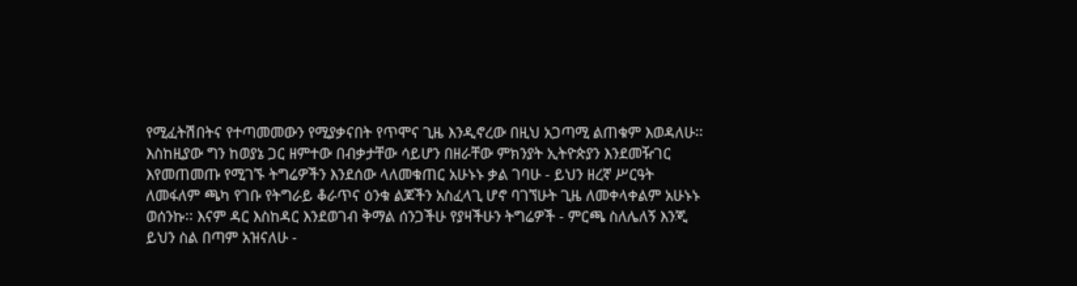የሚፈትሽበትና የተጣመመውን የሚያቃናበት የጥሞና ጊዜ እንዲኖረው በዚህ አጋጣሚ ልጠቁም እወዳለሁ፡፡ እስከዚያው ግን ከወያኔ ጋር ዘምተው በብቃታቸው ሳይሆን በዘራቸው ምክንያት ኢትዮጵያን እንደመዥገር እየመጠመጡ የሚገኙ ትግሬዎችን እንደሰው ላለመቁጠር አሁኑኑ ቃል ገባሁ - ይህን ዘረኛ ሥርዓት ለመፋለም ጫካ የገቡ የትግራይ ቆራጥና ዕንቁ ልጆችን አስፈላጊ ሆኖ ባገኘሁት ጊዜ ለመቀላቀልም አሁኑኑ
ወሰንኩ፡፡ እናም ዳር እስከዳር እንደወገብ ቅማል ሰንጋችሁ የያዛችሁን ትግሬዎች - ምርጫ ስለሌለኝ እንጂ ይህን ስል በጣም አዝናለሁ -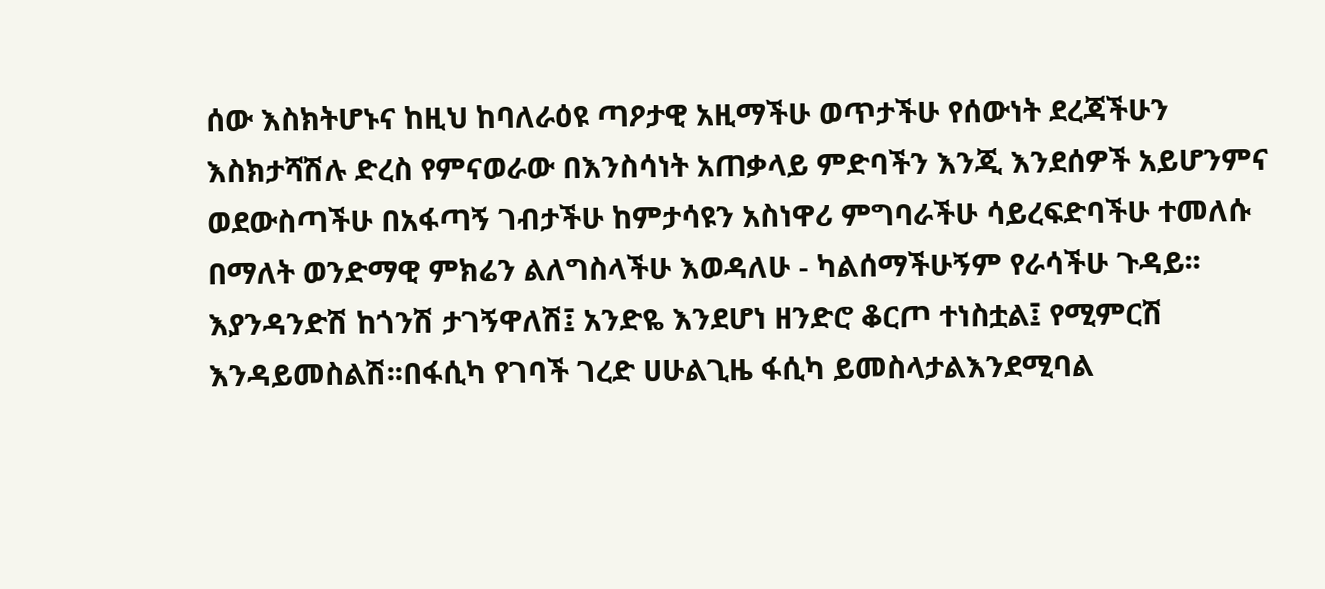ሰው እስክትሆኑና ከዚህ ከባለራዕዩ ጣዖታዊ አዚማችሁ ወጥታችሁ የሰውነት ደረጃችሁን እስክታሻሽሉ ድረስ የምናወራው በእንስሳነት አጠቃላይ ምድባችን እንጂ እንደሰዎች አይሆንምና ወደውስጣችሁ በአፋጣኝ ገብታችሁ ከምታሳዩን አስነዋሪ ምግባራችሁ ሳይረፍድባችሁ ተመለሱ በማለት ወንድማዊ ምክሬን ልለግስላችሁ እወዳለሁ - ካልሰማችሁኝም የራሳችሁ ጉዳይ፡፡ እያንዳንድሽ ከጎንሽ ታገኝዋለሽ፤ አንድዬ እንደሆነ ዘንድሮ ቆርጦ ተነስቷል፤ የሚምርሽ እንዳይመስልሽ፡፡በፋሲካ የገባች ገረድ ሀሁልጊዜ ፋሲካ ይመስላታልእንደሚባል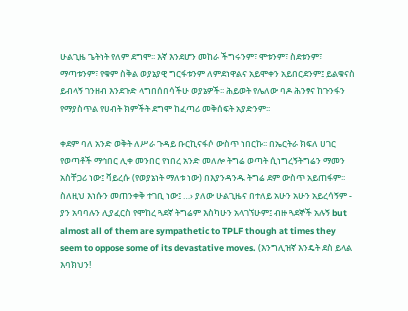ሁልጊዜ ጌትነት የለም ደግሞ፡፡ እኛ እንደሆን መከራ ችግሩንም፣ ሞቱንም፣ ስደቱንም፣ ማጣቱንም፣ የቁም ስቅል ወያኔያዊ ግርፋቱንም ለምደነዋልና አይሞቀን አይበርደንም፤ ይልቁናስ ይብላኝ ገንዘብ እንደጉድ ላግበሰበሳችሁ ወያኔዎች፡፡ ሕይወት የሌለው ባዶ ሕንፃና ከጉንፋን የማያስጥል የሀብት ክምችት ደግሞ ከፈጣሪ መቅሰፍት አያድንም፡፡

ቀደም ባለ አንድ ወቅት ለሥራ ጉዳይ ቡርኪናፋሶ ውስጥ ነበርኩ፡፡ በኤርትራ ክፍለ ሀገር የወጣቶች ማኅበር ሊቀ መንበር የነበረ አንድ መለሎ ትግሬ ወጣት ሲነግረኝትግሬን ማመን አስቸጋሪ ነው፤ ቫይረሱ (የወያኔነት ማለቱ ነው) በእያንዳንዱ ትግሬ ደም ውስጥ አይጠፋም፡፡ ስለዚህ እነሱን መጠንቀቅ ተገቢ ነው፤ …› ያለው ሁልጊዜና በተለይ አሁን አሁን አይረሳኝም - ያን አባባሉን ሊያፈርስ የሞከረ ጓደኛ ትግሬም እስካሁን አላገኘሁም፤ ብዙ ጓደኞች አሉኝ but almost all of them are sympathetic to TPLF though at times they seem to oppose some of its devastative moves. (እንግሊዝኛ እንዴት ደስ ይላል እባክህን!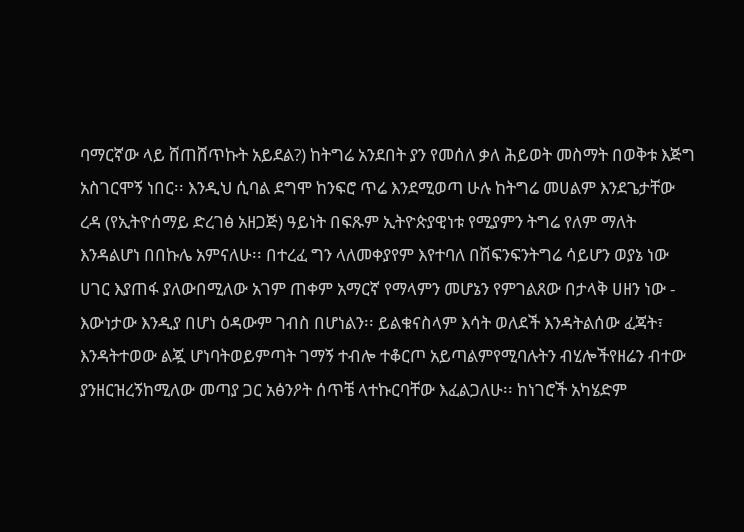ባማርኛው ላይ ሸጠሸጥኩት አይደል?) ከትግሬ አንደበት ያን የመሰለ ቃለ ሕይወት መስማት በወቅቱ እጅግ አስገርሞኝ ነበር፡፡ እንዲህ ሲባል ደግሞ ከንፍሮ ጥሬ እንደሚወጣ ሁሉ ከትግሬ መሀልም እንደጌታቸው ረዳ (የኢትዮሰማይ ድረገፅ አዘጋጅ) ዓይነት በፍጹም ኢትዮጵያዊነቱ የሚያምን ትግሬ የለም ማለት እንዳልሆነ በበኩሌ አምናለሁ፡፡ በተረፈ ግን ላለመቀያየም እየተባለ በሽፍንፍንትግሬ ሳይሆን ወያኔ ነው ሀገር እያጠፋ ያለውበሚለው አገም ጠቀም አማርኛ የማላምን መሆኔን የምገልጸው በታላቅ ሀዘን ነው - እውነታው እንዲያ በሆነ ዕዳውም ገብስ በሆነልን፡፡ ይልቁናስላም እሳት ወለደች እንዳትልሰው ፈጃት፣ እንዳትተወው ልጇ ሆነባትወይምጣት ገማኝ ተብሎ ተቆርጦ አይጣልምየሚባሉትን ብሂሎችየዘሬን ብተው ያንዘርዝረኝከሚለው መጣያ ጋር አፅንዖት ሰጥቼ ላተኩርባቸው እፈልጋለሁ፡፡ ከነገሮች አካሄድም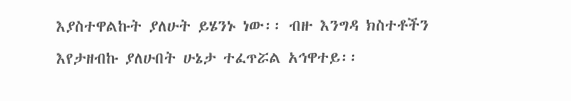እያስተዋልኩት ያለሁት ይሄንኑ ነው፡፡ ብዙ እንግዳ ክስተቶችን እየታዘብኩ ያለሁበት ሁኔታ ተፈጥሯል አኅዋተይ፡፡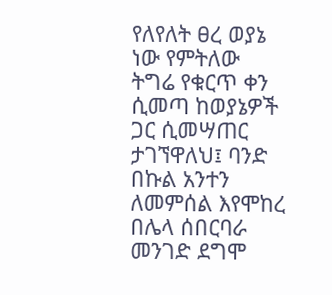የለየለት ፀረ ወያኔ ነው የምትለው ትግሬ የቁርጥ ቀን ሲመጣ ከወያኔዎች ጋር ሲመሣጠር ታገኘዋለህ፤ ባንድ በኩል አንተን ለመምሰል እየሞከረ በሌላ ሰበርባራ መንገድ ደግሞ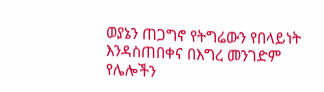ወያኔን ጠጋግኖ የትግሬውን የበላይነት እንዳስጠበቀና በእግረ መንገድም የሌሎችን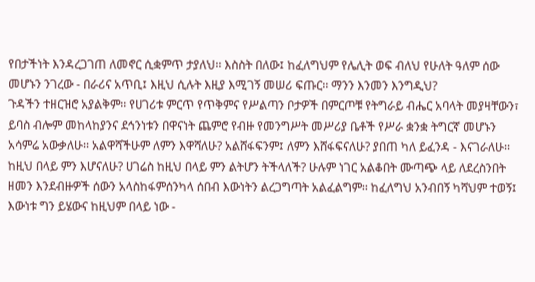የበታችነት እንዳረጋገጠ ለመኖር ሲቋምጥ ታያለህ፡፡ እስስት በለው፤ ከፈለግህም የሌሊት ወፍ ብለህ የሁለት ዓለም ሰው መሆኑን ንገረው - በራሪና አጥቢ፤ እዚህ ሲሉት እዚያ እሚገኝ መሠሪ ፍጡር፡፡ ማንን እንመን እንግዲህ?
ጉዳችን ተዘርዝሮ አያልቅም፡፡ የሀገሪቱ ምርጥ የጥቅምና የሥልጣን ቦታዎች በምርጦቹ የትግራይ ብሔር አባላት መያዛቸውን፣ ይባስ ብሎም መከላከያንና ደኅንነቱን በዋናነት ጨምሮ የብዙ የመንግሥት መሥሪያ ቤቶች የሥራ ቋንቋ ትግርኛ መሆኑን አሳምሬ አውቃለሁ፡፡ አልዋሻችሁም ለምን እዋሻለሁ? አልሸፋፍንም፤ ለምን እሸፋፍናለሁ? ያበጠ ካለ ይፈንዳ - እናገራለሁ፡፡ ከዚህ በላይ ምን እሆናለሁ? ሀገሬስ ከዚህ በላይ ምን ልትሆን ትችላለች? ሁሉም ነገር አልቆበት ሙጣጭ ላይ ለደረስንበት ዘመን እንደብዙዎች ሰውን አላስከፋምሰንካላ ሰበብ እውነትን ልረጋግጣት አልፈልግም፡፡ ከፈለግህ አንብበኝ ካሻህም ተወኝ፤ እውነቱ ግን ይሄውና ከዚህም በላይ ነው -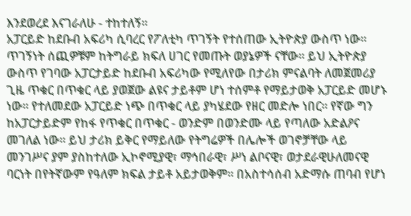እንደወረደ እናገራለሁ - ተከተለኝ፡፡
አፓርይድ ከደቡብ አፍሪካ ሲባረር የፖለቲካ ጥገኝት የተሰጠው ኢትዮጵያ ውስጥ ነው፡፡ ጥገኝነት ሰጪዎቹም ከትግራይ ክፍለ ሀገር የመጡት ወያኔዎች ናቸው፡፡ ይህ ኢትዮጵያ ውስጥ የገባው አፓርታይድ ከደቡብ አፍሪካው የሚለየው በታሪክ ምናልባት ለመጀመሪያ ጊዜ ጥቁር በጥቁር ላይ ያወጀው ልዩና ታይቶም ሆነ ተሰምቶ የማይታወቅ አፓርይድ መሆኑ ነው፡፡ የተለመደው አፓርይድ ነጭ በጥቁር ላይ ያካሄደው የዘር መድሎ ነበር፡፡ የኛው ግን ከአፓርታይድም የከፋ የጥቁር በጥቁር - ወንድም በወንድሙ ላይ የጣለው አድልዖና መገለል ነው፡፡ ይህ ታሪክ ይቅር የማይለው የትግሬዎች በሌሎች ወገኖቻቸው ላይ መንገሥና ያም ያስከተለው ኢኮኖሚያዊ፣ ማኅበራዊ፣ ሥነ ልቦናዊ፣ ወታደራዊሁለመናዊ ባርነት በየትኛውም የዓለም ክፍል ታይቶ አይታወቅም፡፡ በአስተሳሰብ አድማሱ ጠባብ የሆነ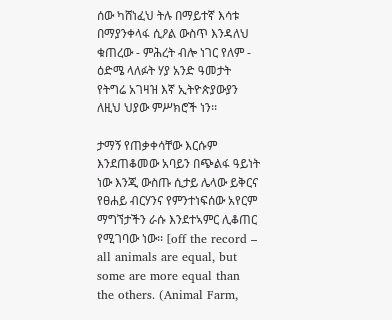ሰው ካሸነፈህ ትሉ በማይተኛ እሳቱ በማያንቀላፋ ሲዖል ውስጥ እንዳለህ ቁጠረው - ምሕረት ብሎ ነገር የለም - ዕድሜ ላለፉት ሃያ አንድ ዓመታት የትግሬ አገዛዝ እኛ ኢትዮጵያውያን ለዚህ ህያው ምሥክሮች ነን፡፡

ታማኝ የጠቃቀሳቸው እርሱም እንደጠቆመው አባይን በጭልፋ ዓይነት ነው እንጂ ውስጡ ሲታይ ሌላው ይቅርና የፀሐይ ብርሃንና የምንተነፍሰው አየርም ማግኘታችን ራሱ እንደተኣምር ሊቆጠር የሚገባው ነው፡፡ [off the record – all animals are equal, but some are more equal than the others. (Animal Farm,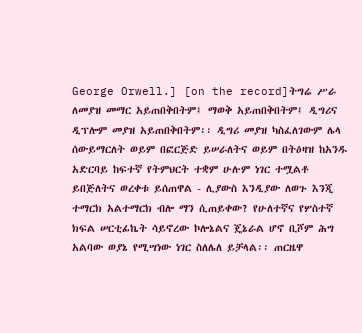George Orwell.] [on the record]ትግሬ ሥራ ለመያዝ መማር አይጠበቅበትም፤ ማወቅ አይጠበቅበትም፤ ዲግሪና ዲፕሎም መያዝ አይጠበቅበትም፡፡ ዲግሪ መያዝ ካስፈለገውም ሌላ ሰውይማርለት ወይም በፎርጅድ ይሠራለትና ወይም በትዕዛዝ ከአንዱ አድርባይ ከፍተኛ የትምህርት ተቋም ሁሉም ነገር ተሟልቶ ይበጅለትና ወረቀቱ ይሰጠዋል - ሊያውስ እንዲያው ለወጉ እንጂ ተማርክ አልተማርክ ብሎ ማን ሲጠይቀው? የሁለተኛና የሦስተኛ ክፍል ሠርቲፊኬት ሳይኖረው ኮሎኔልና ጄኔራል ሆኖ ቢሾም ሕግ አልባው ወያኔ የሚሣነው ነገር ስለሌለ ይቻላል፡፡ ጠርዜዋ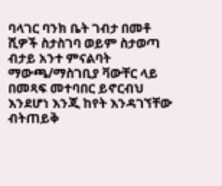ባላገር ባንክ ቤት ገብታ በመቶ ሺዎች ስታስገባ ወይም ስታወጣ ብታይ አንተ ምናልባት ማውጫ/ማስገቢያ ቫውቸር ላይ በመጻፍ መተባበር ይኖርብህ እንደሆነ እንጂ ከየት እንዳገኘቸው ብትጠይቅ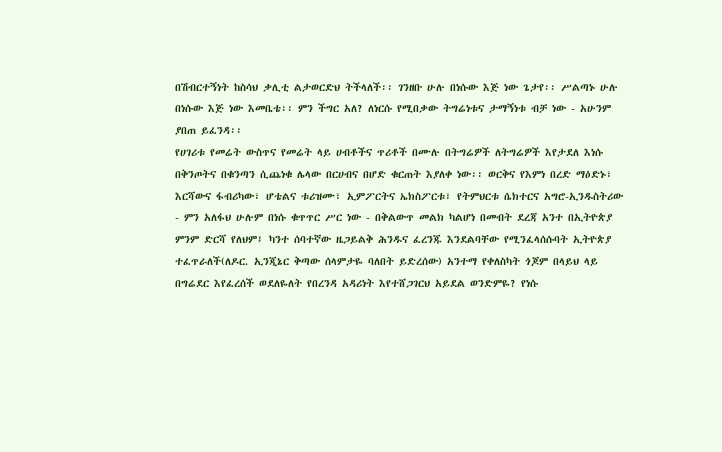በሽብርተኝነት ከስሳህ ቃሊቲ ልታወርድህ ትችላለች፡፡ ገንዘቡ ሁሉ በነሱው እጅ ነው ጌታየ፡፡ ሥልጣኑ ሁሉ በነሱው እጅ ነው እመቤቴ፡፡ ምን ችግር አለ? ለነርሱ የሚበቃው ትግሬነቱና ታማኝነቱ ብቻ ነው - አሁንም ያበጠ ይፈንዳ፡፡
የሀገሪቱ የመሬት ውስጥና የመሬት ላይ ሀብቶችና ጥሪቶች በሙሉ በትግሬዎች ለትግሬዎች እየታደለ እነሱ በቅንጦትና በቁንጣን ሲጨነቁ ሌላው በርሀብና በሆድ ቁርጠት እያለቀ ነው፡፡ ወርቅና የእምነ በረድ ማዕድኑ፣ እርሻውና ፋብሪካው፣ ሆቴልና ቱሪዝሙ፣ ኢምፖርትና ኤክስፖርቱ፣ የትምህርቱ ሴክተርና አግሮ-ኢንዱስትሪው - ምን አለፋህ ሁሉም በነሱ ቁጥጥር ሥር ነው - በቅልውጥ መልክ ካልሆነ በመብት ደረጃ አንተ በኢትዮጵያ ምንም ድርሻ የለህም፤ ካንተ ሰባተኛው ዜጋይልቅ ሕንዱና ፈረንጁ እንደልባቸው የሚንፈላሰሱባት ኢትዮጵያ ተፈጥራለች(ለዶር. ኢንጂኔር ቅጣው ሰላምታዬ ባለበት ይድረሰው) አንተማ የቀለስካት ጎጆም በላይህ ላይ በግሬደር እየፈረሰች ወደለዬለት የበረንዳ አዳሪነት እየተሸጋገርህ አይደል ወንድምዬ? የነሱ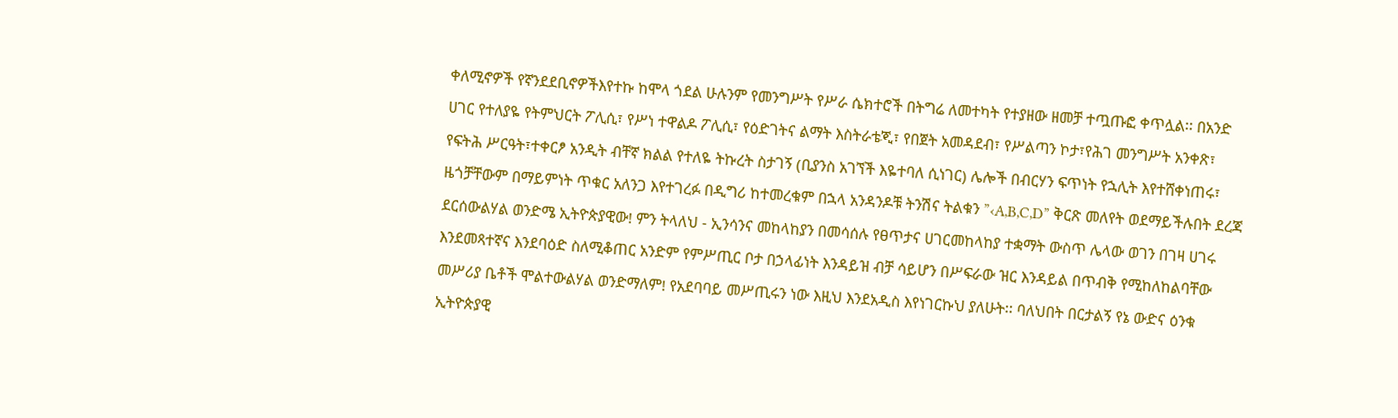ቀለሚኖዎች የኛንደደቢኖዎችእየተኩ ከሞላ ጎደል ሁሉንም የመንግሥት የሥራ ሴክተሮች በትግሬ ለመተካት የተያዘው ዘመቻ ተጧጡፎ ቀጥሏል፡፡ በአንድ ሀገር የተለያዬ የትምህርት ፖሊሲ፣ የሥነ ተዋልዶ ፖሊሲ፣ የዕድገትና ልማት እስትራቴጂ፣ የበጀት አመዳደብ፣ የሥልጣን ኮታ፣የሕገ መንግሥት አንቀጽ፣ የፍትሕ ሥርዓት፣ተቀርፆ አንዲት ብቸኛ ክልል የተለዬ ትኩረት ስታገኝ (ቢያንስ አገኘች እዬተባለ ሲነገር) ሌሎች በብርሃን ፍጥነት የኋሊት እየተሸቀነጠሩ፣ ዜጎቻቸውም በማይምነት ጥቁር አለንጋ እየተገረፉ በዲግሪ ከተመረቁም በኋላ አንዳንዶቹ ትንሽና ትልቁን ”‹A,B,C,D” ቅርጽ መለየት ወደማይችሉበት ደረጃ ደርሰውልሃል ወንድሜ ኢትዮጵያዊው! ምን ትላለህ - ኢንሳንና መከላከያን በመሳሰሉ የፀጥታና ሀገርመከላከያ ተቋማት ውስጥ ሌላው ወገን በገዛ ሀገሩ እንደመጻተኛና እንደባዕድ ስለሚቆጠር አንድም የምሥጢር ቦታ በኃላፊነት እንዳይዝ ብቻ ሳይሆን በሥፍራው ዝር እንዳይል በጥብቅ የሚከለከልባቸው መሥሪያ ቤቶች ሞልተውልሃል ወንድማለም! የአደባባይ መሥጢሩን ነው እዚህ እንደአዲስ እየነገርኩህ ያለሁት፡፡ ባለህበት በርታልኝ የኔ ውድና ዕንቁ ኢትዮጵያዊ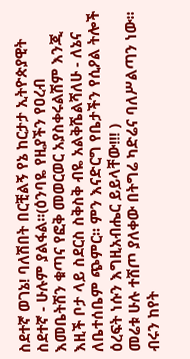ስደተኛ ወገኔ! ባለሽበት በርቺልኝ የኔ ከርታታ ኢትዮጵያዊት ስደተኛ - ሁሉም ያልፋል፡፡(ዕንባዬ የዚያችን የዐረብ እመቤትሽን ቁጣና የፎቅ መወርወር አያስቀሩልሽም እንጂ እዚች ቦታ ላይ ስደርስ ስቅስቅ ብዬ አልቅሼልሻለሁ - ለኔና ለቤተሰቤም ጭምር፡፡ ምን እናድርግ የቤታችን የሲዖል ትሎች ዕረፍት ነሱን እግዚአብሔር ይይላቸው!!! )
መሬቱ ሁሉ ተሸጦ ያለቀው በትግሬ ካድሬና ባለሥልጣን ነው፡፡ ብሩን ከየት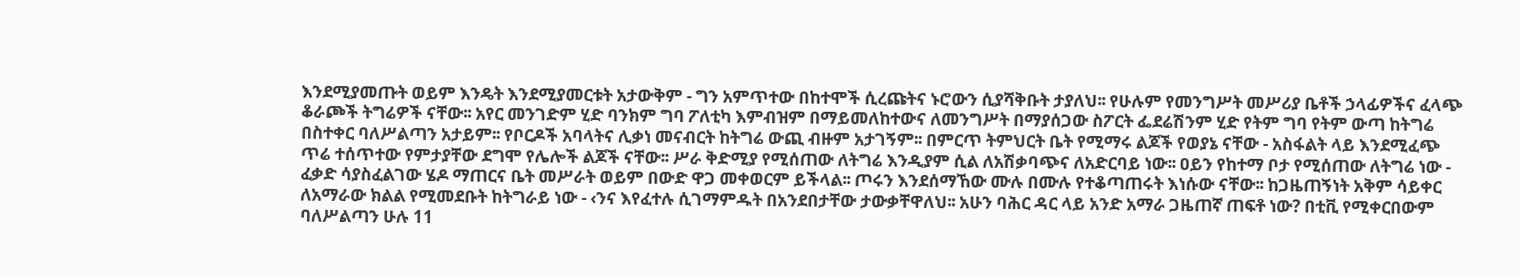እንደሚያመጡት ወይም እንዴት እንደሚያመርቱት አታውቅም - ግን አምጥተው በከተሞች ሲረጩትና ኑሮውን ሲያሻቅቡት ታያለህ፡፡ የሁሉም የመንግሥት መሥሪያ ቤቶች ኃላፊዎችና ፈላጭ ቆራጮች ትግሬዎች ናቸው፡፡ አየር መንገድም ሂድ ባንክም ግባ ፖለቲካ እምብዝም በማይመለከተውና ለመንግሥት በማያሰጋው ስፖርት ፌደሬሽንም ሂድ የትም ግባ የትም ውጣ ከትግሬ በስተቀር ባለሥልጣን አታይም፡፡ የቦርዶች አባላትና ሊቃነ መናብርት ከትግሬ ውጪ ብዙም አታገኝም፡፡ በምርጥ ትምህርት ቤት የሚማሩ ልጆች የወያኔ ናቸው - አስፋልት ላይ እንደሚፈጭ ጥሬ ተሰጥተው የምታያቸው ደግሞ የሌሎች ልጆች ናቸው፡፡ ሥራ ቅድሚያ የሚሰጠው ለትግሬ እንዲያም ሲል ለአሽቃባጭና ለአድርባይ ነው፡፡ ዐይን የከተማ ቦታ የሚሰጠው ለትግሬ ነው - ፈቃድ ሳያስፈልገው ሄዶ ማጠርና ቤት መሥራት ወይም በውድ ዋጋ መቀወርም ይችላል፡፡ ጦሩን እንደሰማኸው ሙሉ በሙሉ የተቆጣጠሩት እነሱው ናቸው፡፡ ከጋዜጠኝነት አቅም ሳይቀር ለአማራው ክልል የሚመደቡት ከትግራይ ነው - ‹ንና እየፈተሉ ሲገማምዱት በአንደበታቸው ታውቃቸዋለህ፡፡ አሁን ባሕር ዳር ላይ አንድ አማራ ጋዜጠኛ ጠፍቶ ነው? በቲቪ የሚቀርበውም ባለሥልጣን ሁሉ 11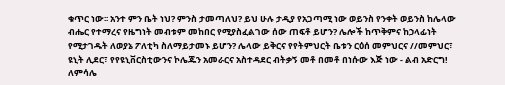ቁጥር ነው፡፡ አንተ ምን ቤት ነህ? ምንስ ታመጣለህ? ይህ ሁሉ ታዲያ የአጋጣሚ ነው ወይንስ የንቀት ወይንስ ከሌላው ብሔር የተማረና የዜግነት መብቱም መከበር የሚያስፈልገው ሰው ጠፍቶ ይሆን? ሌሎች ከጥቅምና ከኃላፊነት የሚታገዱት ለወያኔ ፖለቲካ ስለማይታመኑ ይሆን? ሌላው ይቅርና የየትምህርት ቤቱን ርዕሰ መምህርና //መምህር፣ ዩኒት ሊደር፣ የየዩኒቨርስቲውንና ኮሌጁን አመራርና አስተዳደር ብትቃኝ መቶ በመቶ በነሱው እጅ ነው - ልብ አድርግ! ለምሳሌ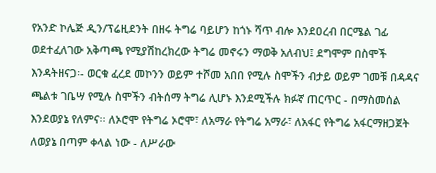የአንድ ኮሌጅ ዲን/ፕሬዚደንት በዘሩ ትግሬ ባይሆን ከጎኑ ሻጥ ብሎ እንደዐረብ በርሜል ገፊ ወደተፈለገው አቅጣጫ የሚያሽከረክረው ትግሬ መኖሩን ማወቅ አለብህ፤ ደግሞም በስሞች እንዳትዘናጋ፡- ወርቁ ፈረደ መኮንን ወይም ተሾመ አበበ የሚሉ ስሞችን ብታይ ወይም ገመቹ በዳዳና ጫልቱ ገቤሣ የሚሉ ስሞችን ብትሰማ ትግሬ ሊሆኑ እንደሚችሉ ክፉኛ ጠርጥር - በማስመሰል እንደወያኔ የለምና፡፡ ለኦሮሞ የትግሬ ኦሮሞ፣ ለአማራ የትግሬ አማራ፣ ለአፋር የትግሬ አፋርማዘጋጀት ለወያኔ በጣም ቀላል ነው - ለሥራው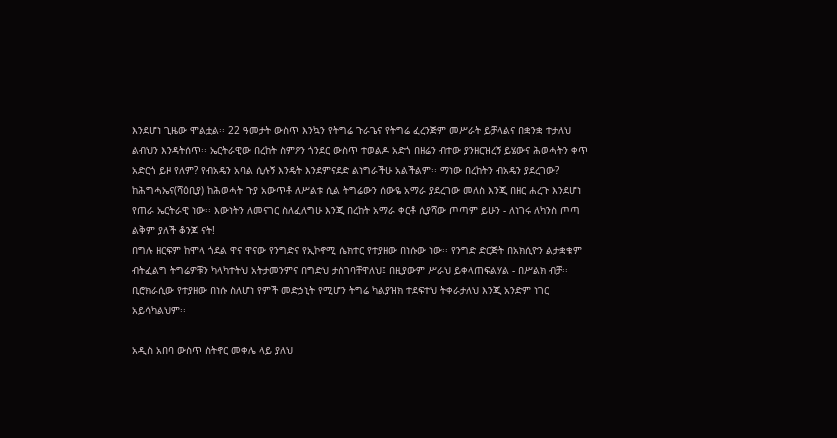እንደሆነ ጊዜው ሞልቷል፡፡ 22 ዓመታት ውስጥ እንኳን የትግሬ ጉራጌና የትግሬ ፈረንጅም መሥራት ይቻላልና በቋንቋ ተታለህ ልብህን እንዳትሰጥ፡፡ ኤርትራዊው በረከት ስምዖን ጎንደር ውስጥ ተወልዶ አድጎ በዘሬን ብተው ያንዘርዝረኝ ይሄውና ሕወሓትን ቀጥ አድርጎ ይዞ የለም? የብአዴን አባል ሲሉኝ እንዴት እንደምናደድ ልነግራችሁ አልችልም፡፡ ማነው በረከትን ብአዴን ያደረገው? ከሕግሓኤና(ሻዕቢያ) ከሕወሓት ጉያ አውጥቶ ለሥልቱ ሲል ትግሬውን ሰውዬ አማራ ያደረገው መለስ እንጂ በዘር ሐረጉ እንደሆነ የጠራ ኤርትራዊ ነው፡፡ እውነትን ለመናገር ስለፈለግሁ እንጂ በረከት አማራ ቀርቶ ሲያሻው ጦጣም ይሁን - ለነገሩ ለካንስ ጦጣ ልቅም ያለች ቆንጆ ናት!
በግሉ ዘርፍም ከሞላ ጎደል ዋና ዋናው የንግድና የኢኮኖሚ ሴክተር የተያዘው በነሱው ነው፡፡ የንግድ ድርጅት በአክሲዮን ልታቋቁም ብትፈልግ ትግሬዎቹን ካላካተትህ አትታመንምና በግድህ ታስገባቸዋለህ፤ በዚያውም ሥራህ ይቀላጠፍልሃል - በሥልክ ብቻ፡፡ ቢሮክራሲው የተያዘው በነሱ ስለሆነ የምች መድኃኒት የሚሆን ትግሬ ካልያዝክ ተደፍተህ ትቀራታለህ እንጂ አንድም ነገር አይሳካልህም፡፡

አዲስ አበባ ውስጥ ስትኖር መቀሌ ላይ ያለህ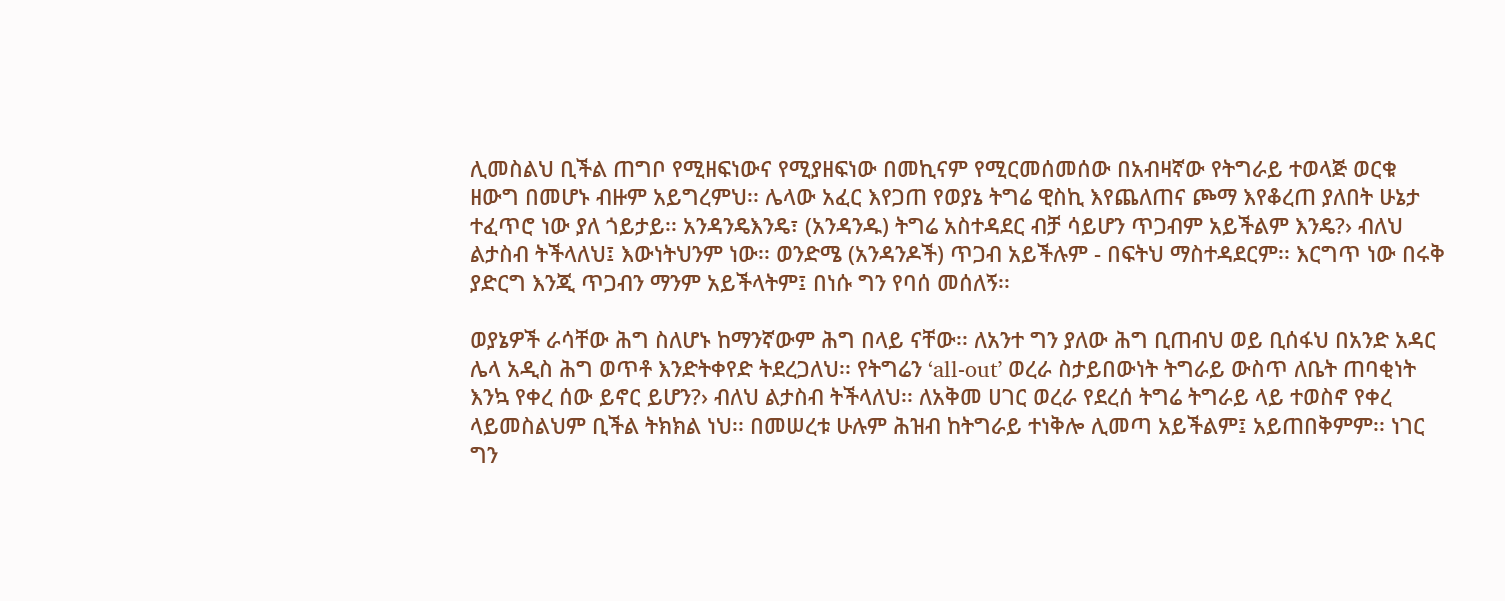ሊመስልህ ቢችል ጠግቦ የሚዘፍነውና የሚያዘፍነው በመኪናም የሚርመሰመሰው በአብዛኛው የትግራይ ተወላጅ ወርቁ ዘውግ በመሆኑ ብዙም አይግረምህ፡፡ ሌላው አፈር እየጋጠ የወያኔ ትግሬ ዊስኪ እየጨለጠና ጮማ እየቆረጠ ያለበት ሁኔታ ተፈጥሮ ነው ያለ ጎይታይ፡፡ አንዳንዴእንዴ፣ (አንዳንዱ) ትግሬ አስተዳደር ብቻ ሳይሆን ጥጋብም አይችልም እንዴ?› ብለህ ልታስብ ትችላለህ፤ እውነትህንም ነው፡፡ ወንድሜ (አንዳንዶች) ጥጋብ አይችሉም - በፍትህ ማስተዳደርም፡፡ እርግጥ ነው በሩቅ ያድርግ እንጂ ጥጋብን ማንም አይችላትም፤ በነሱ ግን የባሰ መሰለኝ፡፡

ወያኔዎች ራሳቸው ሕግ ስለሆኑ ከማንኛውም ሕግ በላይ ናቸው፡፡ ለአንተ ግን ያለው ሕግ ቢጠብህ ወይ ቢሰፋህ በአንድ አዳር ሌላ አዲስ ሕግ ወጥቶ እንድትቀየድ ትደረጋለህ፡፡ የትግሬን ‘all-out’ ወረራ ስታይበውነት ትግራይ ውስጥ ለቤት ጠባቂነት እንኳ የቀረ ሰው ይኖር ይሆን?› ብለህ ልታስብ ትችላለህ፡፡ ለአቅመ ሀገር ወረራ የደረሰ ትግሬ ትግራይ ላይ ተወስኖ የቀረ ላይመስልህም ቢችል ትክክል ነህ፡፡ በመሠረቱ ሁሉም ሕዝብ ከትግራይ ተነቅሎ ሊመጣ አይችልም፤ አይጠበቅምም፡፡ ነገር ግን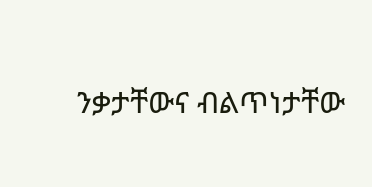ንቃታቸውና ብልጥነታቸው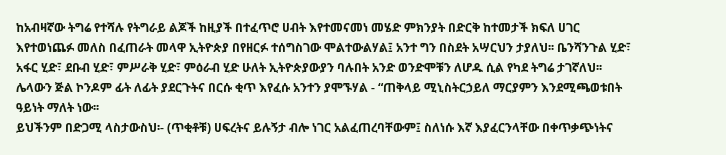ከአብዛኛው ትግሬ የተሻሉ የትግራይ ልጆች ከዚያች በተፈጥሮ ሀብት እየተመናመነ መሄድ ምክንያት በድርቅ ከተመታች ክፍለ ሀገር እየተወነጨፉ መለስ በፈጠራት መላዋ ኢትዮጵያ በየዘርፉ ተሰግስገው ሞልተውልሃል፤ አንተ ግን በስደት አሣርህን ታያለህ፡፡ ቤንሻንጉል ሂድ፣ አፋር ሂድ፣ ደቡብ ሂድ፣ ምሥራቅ ሂድ፣ ምዕራብ ሂድ ሁለት ኢትዮጵያውያን ባሉበት አንድ ወንድሞቹን ለሆዱ ሲል የካደ ትግሬ ታገኛለህ፡፡ ሌላውን ጅል ኮንዶም ፊት ለፊት ያደርጉትና በርሱ ቂጥ እየፈሱ አንተን ያሞኙሃል - “ጠቅላይ ሚኒስትርኃይለ ማርያምን እንደሚጫወቱበት ዓይነት ማለት ነው፡፡
ይህችንም በድጋሚ ላስታውስህ፡- (ጥቂቶቹ) ሀፍረትና ይሉኝታ ብሎ ነገር አልፈጠረባቸውም፤ ስለነሱ እኛ እያፈርንላቸው በቀጥቃጭነትና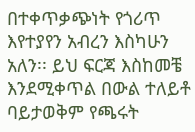በተቀጥቃጭነት የጎሪጥ እየተያየን አብረን እስካሁን አለን፡፡ ይህ ፍርጃ እስከመቼ እንደሚቀጥል በውል ተለይቶ ባይታወቅም የጫሩት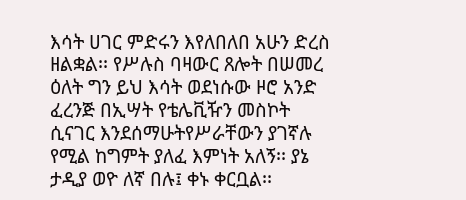እሳት ሀገር ምድሩን እየለበለበ አሁን ድረስ ዘልቋል፡፡ የሥሉስ ባዛውር ጸሎት በሠመረ ዕለት ግን ይህ እሳት ወደነሱው ዞሮ አንድ ፈረንጅ በኢሣት የቴሌቪዥን መስኮት ሲናገር እንደሰማሁትየሥራቸውን ያገኛሉ የሚል ከግምት ያለፈ እምነት አለኝ፡፡ ያኔ ታዲያ ወዮ ለኛ በሉ፤ ቀኑ ቀርቧል፡፡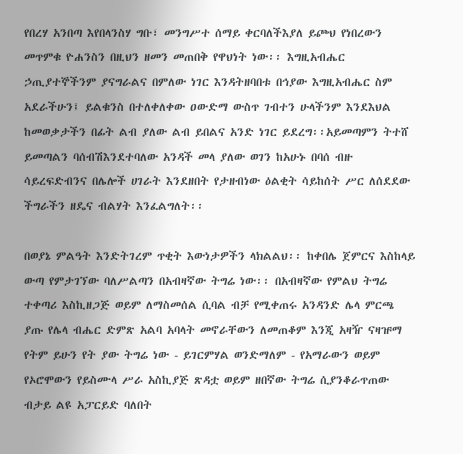የበረሃ አንበጣ እየበላንስሃ ግቡ፣ መንግሥተ ሰማይ ቀርባለችእያለ ይጮህ የነበረውን መጥምቁ ዮሐንስን በዚህን ዘመን መጠበቅ የዋህነት ነው፡፡ እግዚአብሔር ኃጢያተኞችንም ያናግራልና በምለው ነገር እንዳትዘባበቱ በኅያው እግዚአብሔር ስም አደራችሁን፤ ይልቁንስ በተለቀለቀው ዐውድማ ውስጥ ገብተን ሁላችንም እንደእህል ከመወቃታችን በፊት ልብ ያለው ልብ ይበልና አንድ ነገር ይደረግ፡፡አይመጣምን ትተሸ ይመጣልን ባሰብሽእንደተባለው አንዳች መላ ያለው ወገን ከአሁኑ በባሰ ብዙ ሳይረፍድብንና በሌሎች ሀገራት እንደዘበት የታዘብነው ዕልቂት ሳይከሰት ሥር ለሰደደው ችግራችን ዘዴና ብልሃት እንፈልግለት፡፡

በወያኔ ምልዓት እንድትገረም ጥቂት እውነታዎችን ላክልልህ፡፡ ከቀበሌ ጀምርና እስከላይ ውጣ የምታገኘው ባለሥልጣን በአብዛኛው ትግሬ ነው፡፡ በአብዛኛው የምልህ ትግሬ ተቀጣሪ እስኪዘጋጅ ወይም ለማስመሰል ሲባል ብቻ የሚቀጠሩ አንዳንድ ሌላ ምርጫ ያጡ የሌላ ብሔር ድምጽ አልባ አባላት መኖራቸውን ለመጠቆም እንጂ አዛዥ ናዛዡማ የትም ይሁን የት ያው ትግሬ ነው - ይገርምሃል ወንድማለም - የአማራውን ወይም የኦሮሞውን የይስሙላ ሥራ አስኪያጅ ጽዳቷ ወይም ዘበኛው ትግሬ ሲያንቆራጥጠው ብታይ ልዩ አፓርይድ ባለበት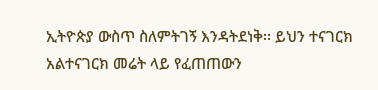ኢትዮጵያ ውስጥ ስለምትገኝ እንዳትደነቅ፡፡ ይህን ተናገርክ አልተናገርክ መሬት ላይ የፈጠጠውን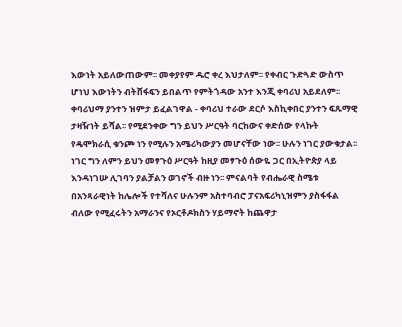እውነት አይለውጠውም፡፡ መቀያየም ዱሮ ቀረ እህታለም፡፡ የቀብር ጉድጓድ ውስጥ ሆነህ እውነትን ብትሸፋፍን ይበልጥ የምትጎዳው አንተ እንጂ ቀባሪህ አይደለም፡፡ ቀባሪህማ ያንተን ዝምታ ይፈልገዋል - ቀባሪህ ተራው ደርሶ እስኪቀበር ያንተን ፍጹማዊ ታዛዥነት ይሻል፡፡ የሚደንቀው ግን ይህን ሥርዓት ባርከውና ቀድሰው የላኩት የዴሞክራሲ ቁንጮ ነን የሚሉን አሜሪካውያን መሆናቸው ነው፡፡ ሁሉን ነገር ያውቁታል፡፡ ነገር ግን ለምን ይህን መፃጉዕ ሥርዓት ከዚያ መፃጉዕ ሰውዬ ጋር በኢትዮጵያ ላይ እንዳነገሡ ሊገባን ያልቻልን ወገኖች ብዙ ነን፡፡ ምናልባት የብሔራዊ ስሜቱ በአንጻራዊነት ከሌሎች የተሻለና ሁሉንም አስተባብሮ ፓናአፍሪካኒዝምን ያስፋፋል ብለው የሚፈሩትን አማራንና የኦርቶዶክስን ሃይማኖት ከጨዋታ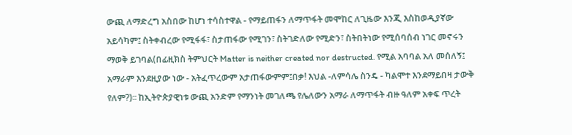ውጪ ለማድረግ አስበው ከሆነ ተሳስተዋል - የማይጠፋን ለማጥፋት መሞከር ለጊዜው እንጂ እስከወዲያኛው አይሳካም፤ ስትቀብረው የሚፋፋ፣ ስታጠፋው የሚገን፣ ስትገድለው የሚድን፣ ስትበትነው የሚሰባሰብ ነገር መኖሩን ማወቅ ይገባል(በፊዚክስ ትምህርት Matter is neither created nor destructed. የሚል አባባል አለ መሰለኝ፤ አማራም እንደዚያው ነው - አትፈጥረውም አታጠፋውምም፤በቃ! እህል -ለምሳሌ ስንዴ - ካልሞተ እንደማይበዛ ታውቅ የለም?)፡፡ ከኢትዮጵያዊነቱ ውጪ አንድም የማንነት መገለጫ የሌለውን አማራ ለማጥፋት ብዙ ዓለም አቀፍ ጥረት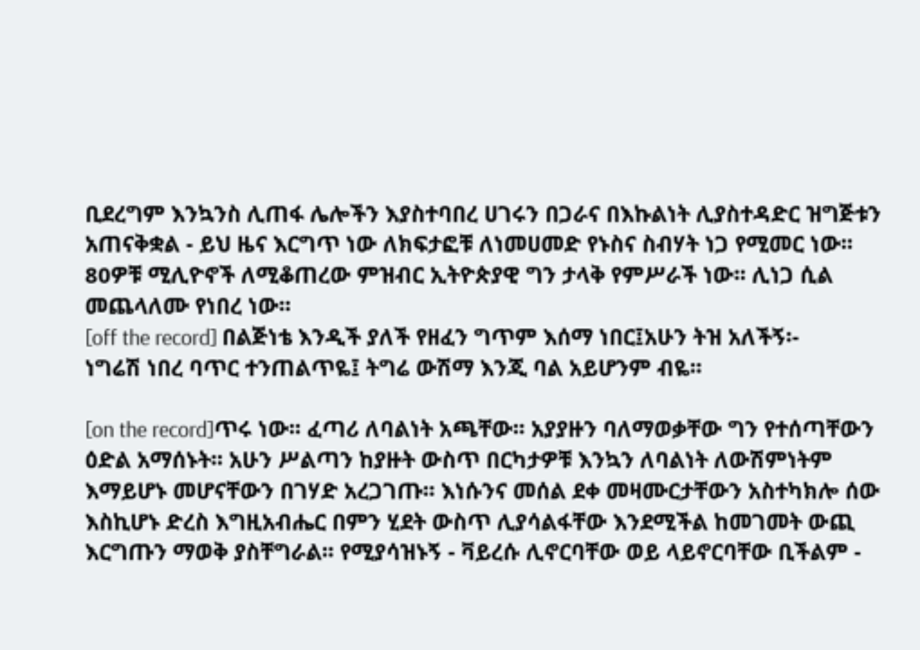ቢደረግም እንኳንስ ሊጠፋ ሌሎችን እያስተባበረ ሀገሩን በጋራና በእኩልነት ሊያስተዳድር ዝግጅቱን አጠናቅቋል - ይህ ዜና እርግጥ ነው ለክፍታፎቹ ለነመሀመድ የኑስና ስብሃት ነጋ የሚመር ነው፡፡ 80ዎቹ ሚሊዮኖች ለሚቆጠረው ምዝብር ኢትዮጵያዊ ግን ታላቅ የምሥራች ነው፡፡ ሊነጋ ሲል መጨላለሙ የነበረ ነው፡፡
[off the record] በልጅነቴ እንዲች ያለች የዘፈን ግጥም እሰማ ነበር፤አሁን ትዝ አለችኝ፡-
ነግሬሽ ነበረ ባጥር ተንጠልጥዬ፤ ትግሬ ውሽማ እንጂ ባል አይሆንም ብዬ፡፡

[on the record]ጥሩ ነው፡፡ ፈጣሪ ለባልነት አጫቸው፡፡ አያያዙን ባለማወቃቸው ግን የተሰጣቸውን ዕድል አማሰኑት፡፡ አሁን ሥልጣን ከያዙት ውስጥ በርካታዎቹ እንኳን ለባልነት ለውሽምነትም እማይሆኑ መሆናቸውን በገሃድ አረጋገጡ፡፡ እነሱንና መሰል ደቀ መዛሙርታቸውን አስተካክሎ ሰው እስኪሆኑ ድረስ እግዚአብሔር በምን ሂደት ውስጥ ሊያሳልፋቸው እንደሚችል ከመገመት ውጪ እርግጡን ማወቅ ያስቸግራል፡፡ የሚያሳዝኑኝ - ቫይረሱ ሊኖርባቸው ወይ ላይኖርባቸው ቢችልም -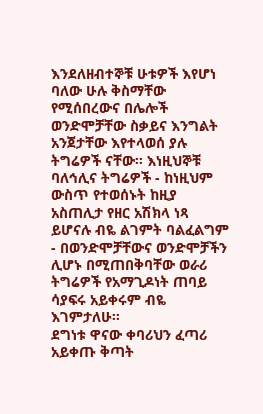እንደለዘብተኞቹ ሁቱዎች እየሆነ ባለው ሁሉ ቅስማቸው የሚሰበረውና በሌሎች ወንድሞቻቸው ስቃይና እንግልት አንጀታቸው እየተላወሰ ያሉ ትግሬዎች ናቸው፡፡ እነዚህኞቹ ባለኅሊና ትግሬዎች - ከነዚህም ውስጥ የተወሰኑት ከዚያ አስጠሊታ የዘር አሽክላ ነጻ ይሆናሉ ብዬ ልገምት ባልፈልግም - በወንድሞቻቸውና ወንድሞቻችን ሊሆኑ በሚጠበቅባቸው ወራሪ ትግሬዎች የአማጊዶነት ጠባይ ሳያፍሩ አይቀሩም ብዬ እገምታለሁ፡፡
ደግነቱ ዋናው ቀባሪህን ፈጣሪ አይቀጡ ቅጣት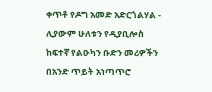ቀጥቶ የዶግ አመድ አድርጎልሃል - ሊያውም ሁለቱን የዲያቢሎስ ከፍተኛ የልዑካን ቡድን መሪዎችን በአንድ ጥይት አነጣጥሮ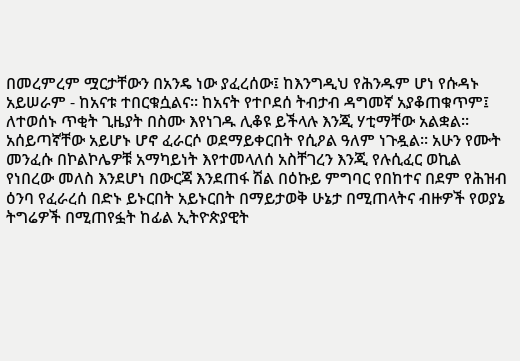በመረምረም ሟርታቸውን በአንዴ ነው ያፈረሰው፤ ከእንግዲህ የሕንዱም ሆነ የሱዳኑ አይሠራም - ከአናቱ ተበርቁሷልና፡፡ ከአናት የተቦደሰ ትብታብ ዳግመኛ አያቆጠቁጥም፤ ለተወሰኑ ጥቂት ጊዜያት በስሙ እየነገዱ ሊቆዩ ይችላሉ እንጂ ሃቲማቸው አልቋል፡፡ አሰይጣኛቸው አይሆኑ ሆኖ ፈራርሶ ወደማይቀርበት የሲዖል ዓለም ነጉዷል፡፡ አሁን የሙት መንፈሱ በኮልኮሌዎቹ አማካይነት እየተመላለሰ አስቸገረን እንጂ የሉሲፈር ወኪል የነበረው መለስ እንደሆነ በውርጃ እንደጠፋ ሽል በዕኩይ ምግባር የበከተና በደም የሕዝብ ዕንባ የፈራረሰ በድኑ ይኑርበት አይኑርበት በማይታወቅ ሁኔታ በሚጠላትና ብዙዎች የወያኔ ትግሬዎች በሚጠየፏት ከፊል ኢትዮጵያዊት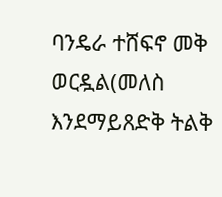ባንዴራ ተሸፍኖ መቅ ወርዷል(መለስ እንደማይጸድቅ ትልቅ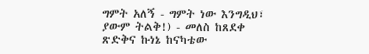ግምት አለኝ - ግምት ነው እንግዲህ፣ ያውም ትልቅ!) - መለስ ከጸደቀ ጽድቅና ኩነኔ ከናካቴው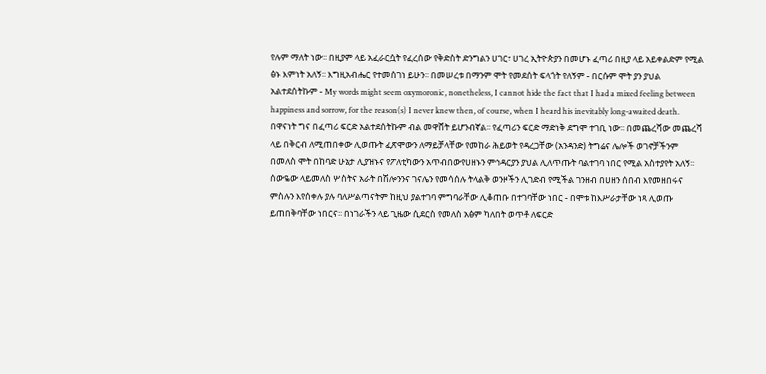የሉም ማለት ነው፡፡ በዚያም ላይ አፈራርሷት የፈረሰው የቅድስት ድንግልን ሀገር፣ ሀገረ ኢትዮጵያን በመሆኑ ፈጣሪ በዚያ ላይ አይቀልድም የሚል ፅኑ እምነት አለኝ፡፡ እግዚአብሔር የተመሰገነ ይሁን፡፡ በመሠረቱ በማንም ሞት የመደሰት ፍላጎት የለኝም - በርሱም ሞት ያን ያህል አልተደሰትኩም - My words might seem oxymoronic, nonetheless, I cannot hide the fact that I had a mixed feeling between happiness and sorrow, for the reason(s) I never knew then, of course, when I heard his inevitably long-awaited death. በዋናነት ግና በፈጣሪ ፍርድ አልተደሰትኩም ብል መዋሸት ይሆንብኛል፡፡ የፈጣሪን ፍርድ ማድነቅ ደግሞ ተገቢ ነው፡፡ በመጨረሻው መጨረሻ ላይ በቅርብ ለሚጠበቀው ሊወጡት ፈጽሞውን ለማይቻላቸው የመከራ ሕይወት የዳረጋቸው (አንዳንድ) ትግሬና ሌሎች ወገኖቻችንም በመለስ ሞት በከባድ ሁኔታ ሊያዝኑና የፖለቲካውን አጥብበውየሀዘኑን ምኅዳርያን ያህል ሊለጥጡት ባልተገባ ነበር የሚል አስተያየት አለኝ፡፡ ሰውዬው ላይመለስ ሦስትና አራት በሽሎንንና ገናሌን የመሳሰሉ ትላልቅ ወንዞችን ሊገድብ የሚችል ገንዘብ በሀዘን ሰበብ እየመዘበሩና ምስሉን እየሰቀሉ ያሉ ባለሥልጣናትም ከዚህ ያልተገባ ምግባራቸው ሊቆጠቡ በተገባቸው ነበር - በሞቱ ከእሥራታቸው ነጻ ሊወጡ ይጠበቅባቸው ነበርና፡፡ በነገራችን ላይ ጊዜው ሲደርስ የመለስ አፅም ካለበት ወጥቶ ለፍርድ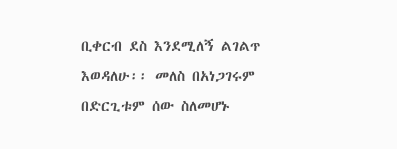ቢቀርብ ደስ እንደሚለኝ ልገልጥ እወዳለሁ፡፡ መለስ በአነጋገሩም በድርጊቱም ሰው ስለመሆኑ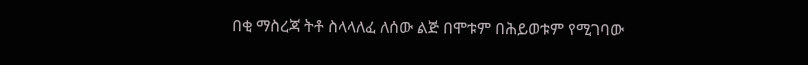በቂ ማስረጃ ትቶ ስላላለፈ ለሰው ልጅ በሞቱም በሕይወቱም የሚገባው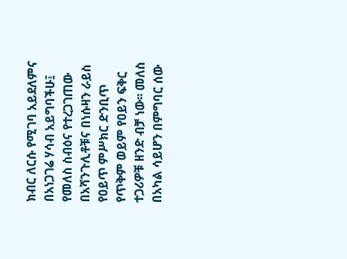ክብር ለርሱ የሚገባ አይደለምና በአነጋገሬ ሃሳብ አይግባችሁ፤ የመለስ ስብዕና የተረጋገጠው በአሻንጉሊቶቹና በነሱዛን ራይስ የዐይጥ ምሥክር ድንቢጥ የጥቅም ወይም የዐይን ፍቅር ተጋሪዎቹ ዘንድ ብቻ ነው፡፡ መለስ በአካል ሳይሆን በምግባር ሰው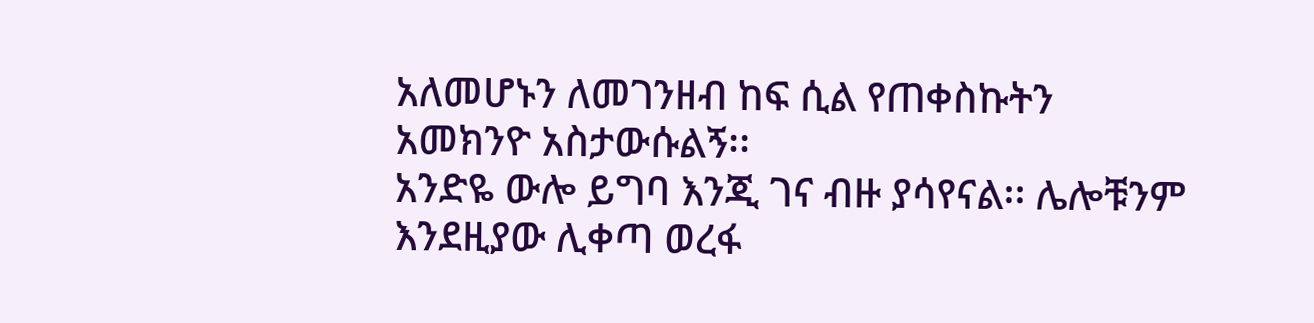አለመሆኑን ለመገንዘብ ከፍ ሲል የጠቀስኩትን አመክንዮ አስታውሱልኝ፡፡
አንድዬ ውሎ ይግባ እንጂ ገና ብዙ ያሳየናል፡፡ ሌሎቹንም እንደዚያው ሊቀጣ ወረፋ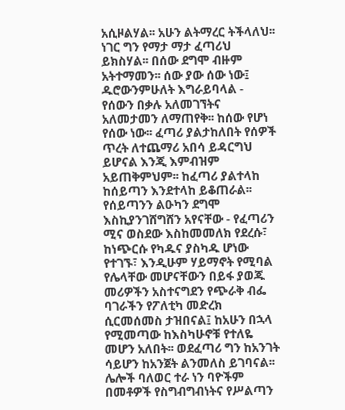አሲዞልሃል፡፡ አሁን ልትማረር ትችላለህ፡፡ ነገር ግን የማታ ማታ ፈጣሪህ ይክስሃል፡፡ በሰው ደግሞ ብዙም አትተማመን፡፡ ሰው ያው ሰው ነው፤ ዱሮውንምሁለት እግራይባላል - የሰውን በቃሉ አለመገኘትና አለመታመን ለማጠየቅ፡፡ ከሰው የሆነ የሰው ነው፡፡ ፈጣሪ ያልታከለበት የሰዎች ጥረት ለተጨማሪ አበሳ ይዳርግህ ይሆናል እንጂ እምብዝም አይጠቅምህም፡፡ ከፈጣሪ ያልተላከ ከሰይጣን እንደተላከ ይቆጠራል፡፡ የሰይጣንን ልዑካን ደግሞ እስኪያንገሸግሸን አየናቸው - የፈጣሪን ሚና ወስደው እስከመመለክ የደረሱ፣ ከነጭርሱ የካዱና ያስካዱ ሆነው የተገኙ፣ እንዲሁም ሃይማኖት የሚባል የሌላቸው መሆናቸውን በይፋ ያወጁ መሪዎችን አስተናግደን የጭራቅ ብፌ ባገራችን የፖለቲካ መድረክ ሲርመሰመስ ታዝበናል፤ ከአሁን በኋላ የሚመጣው ከእስካሁኖቹ የተለዬ መሆን አለበት፡፡ ወደፈጣሪ ግን ከአንገት ሳይሆን ከአንጀት ልንመለስ ይገባናል፡፡
ሌሎች ባለወር ተራ ነን ባዮችም በመቶዎች የስግብግብነትና የሥልጣን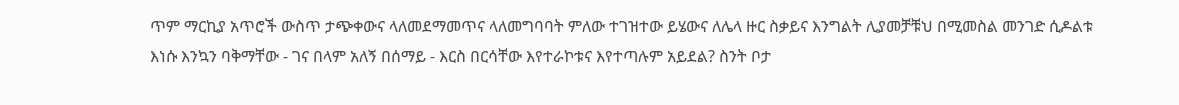ጥም ማርኪያ አጥሮች ውስጥ ታጭቀውና ላለመደማመጥና ላለመግባባት ምለው ተገዝተው ይሄውና ለሌላ ዙር ስቃይና እንግልት ሊያመቻቹህ በሚመስል መንገድ ሲዶልቱ እነሱ እንኳን ባቅማቸው - ገና በላም አለኝ በሰማይ - እርስ በርሳቸው እየተራኮቱና እየተጣሉም አይደል? ስንት ቦታ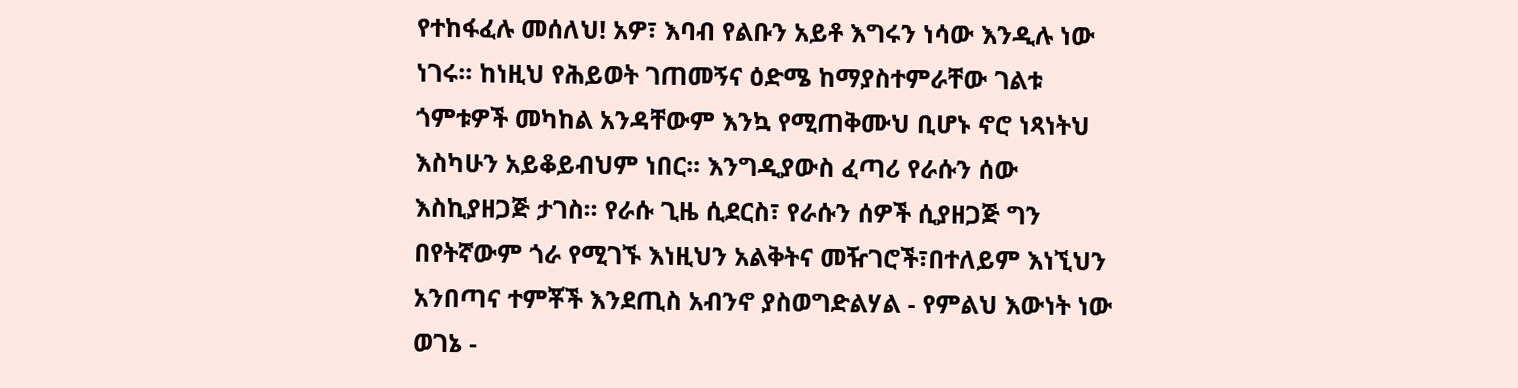የተከፋፈሉ መሰለህ! አዎ፣ እባብ የልቡን አይቶ እግሩን ነሳው እንዲሉ ነው ነገሩ፡፡ ከነዚህ የሕይወት ገጠመኝና ዕድሜ ከማያስተምራቸው ገልቱ ጎምቱዎች መካከል አንዳቸውም እንኳ የሚጠቅሙህ ቢሆኑ ኖሮ ነጻነትህ እስካሁን አይቆይብህም ነበር፡፡ እንግዲያውስ ፈጣሪ የራሱን ሰው እስኪያዘጋጅ ታገስ፡፡ የራሱ ጊዜ ሲደርስ፣ የራሱን ሰዎች ሲያዘጋጅ ግን በየትኛውም ጎራ የሚገኙ እነዚህን አልቅትና መዥገሮች፣በተለይም እነኚህን አንበጣና ተምቾች እንደጢስ አብንኖ ያስወግድልሃል - የምልህ እውነት ነው ወገኔ -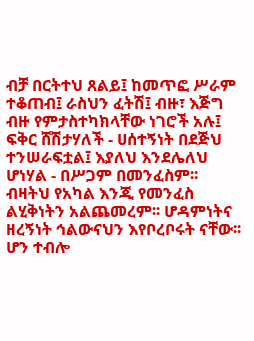ብቻ በርትተህ ጸልይ፤ ከመጥፎ ሥራም ተቆጠብ፤ ራስህን ፈትሽ፤ ብዙ፣ እጅግ ብዙ የምታስተካክላቸው ነገሮች አሉ፤ ፍቅር ሸሽታሃለች - ሀሰተኝነት በደጅህ ተንሠራፍቷል፤ እያለህ እንደሌለህ ሆነሃል - በሥጋም በመንፈስም፡፡ ብዛትህ የአካል እንጂ የመንፈስ ልሂቅነትን አልጨመረም፡፡ ሆዳምነትና ዘረኝነት ኅልውናህን እየቦረቦሩት ናቸው፡፡ ሆን ተብሎ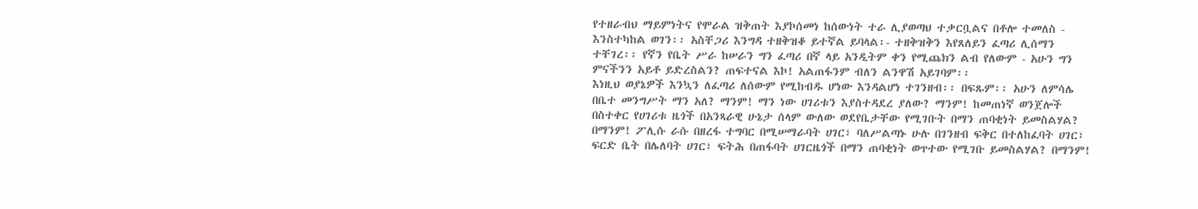የተዘራብህ ማይምነትና የሞራል ዝቅጠት እያኮሰመነ ከሰውነት ተራ ሊያወጣህ ተቃርቧልና በቶሎ ተመለስ - እንስተካከል ወገን፡፡ አስቸጋሪ እንግዳ ተዘቅዝቆ ይተኛል ይባላል፡- ተዘቅዝቅን እየጸለይን ፈጣሪ ሊሰማን ተቸገረ፡፡ የኛን የቤት ሥራ ከሠራን ግን ፈጣሪ በኛ ላይ አንዲትም ቀን የሚጨክን ልብ የለውም - አሁን ግን ምናችንን አይቶ ይድረስልን? ጠፍተናል እኮ! አልጠፋንም ብለን ልንዋሽ አይገባም፡፡
እነዚህ ወያኔዎች እንኳን ለፈጣሪ ለሰውም የሚከብዱ ሆነው እንዳልሆነ ተገንዘብ፡፡ በፍጹም፡፡ አሁን ለምሳሌ በቤተ መንግሥት ማን አለ? ማንም! ማን ነው ሀገሪቱን እያስተዳደረ ያለው? ማንም! ከመጠነኛ ወንጀሎች በስተቀር የሀገሪቱ ዜጎች በአንጻራዊ ሁኔታ ሰላም ውለው ወደየቤታቸው የሚገቡት በማን ጠባቂነት ይመስልሃል? በማንም! ፖሊሱ ራሱ በዘረፋ ተግባር በሚሠማራባት ሀገር፣ ባለሥልጣኑ ሁሉ በገንዘብ ፍቅር በተለከፈባት ሀገር፣ ፍርድ ቤት በሌለባት ሀገር፣ ፍትሕ በጠፋባት ሀገርዜጎች በማን ጠባቂነት ወጥተው የሚገቡ ይመስልሃል? በማንም!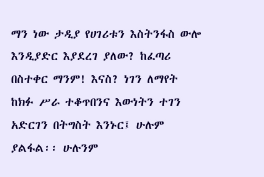ማን ነው ታዲያ የሀገሪቱን እስትንፋስ ውሎ እንዲያድር እያደረገ ያለው? ከፈጣሪ በስተቀር ማንም! እናስ? ነገን ለማየት ከክፉ ሥራ ተቆጥበንና እውነትን ተገን አድርገን በትግስት እንኑር፤ ሁሉም ያልፋል፡፡ ሁሉንም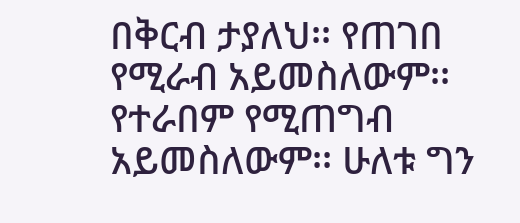በቅርብ ታያለህ፡፡ የጠገበ የሚራብ አይመስለውም፡፡ የተራበም የሚጠግብ አይመስለውም፡፡ ሁለቱ ግን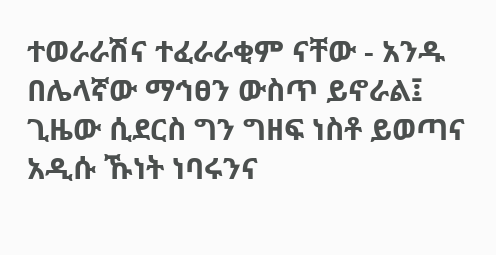ተወራራሽና ተፈራራቂም ናቸው - አንዱ በሌላኛው ማኅፀን ውስጥ ይኖራል፤ ጊዜው ሲደርስ ግን ግዘፍ ነስቶ ይወጣና አዲሱ ኹነት ነባሩንና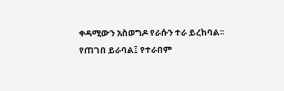ቀዳሚውን አስወግዶ የራሱን ተራ ይረከባል፡፡ የጠገበ ይራባል፤ የተራበም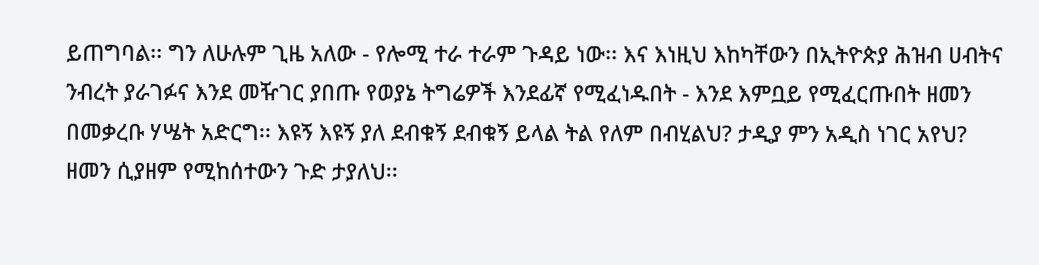ይጠግባል፡፡ ግን ለሁሉም ጊዜ አለው - የሎሚ ተራ ተራም ጉዳይ ነው፡፡ እና እነዚህ እከካቸውን በኢትዮጵያ ሕዝብ ሀብትና ንብረት ያራገፉና እንደ መዥገር ያበጡ የወያኔ ትግሬዎች እንደፊኛ የሚፈነዱበት - እንደ እምቧይ የሚፈርጡበት ዘመን በመቃረቡ ሃሤት አድርግ፡፡ እዩኝ እዩኝ ያለ ደብቁኝ ደብቁኝ ይላል ትል የለም በብሂልህ? ታዲያ ምን አዲስ ነገር አየህ? ዘመን ሲያዘም የሚከሰተውን ጉድ ታያለህ፡፡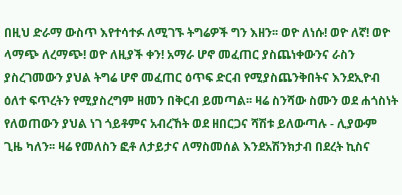በዚህ ድራማ ውስጥ እየተሳተፉ ለሚገኙ ትግሬዎች ግን እዘን፡፡ ወዮ ለነሱ! ወዮ ለኛ! ወዮ ላማጭ ለረማጭ! ወዮ ለዚያች ቀን! አማራ ሆኖ መፈጠር ያስጨነቀውንና ራስን ያስረገመውን ያህል ትግሬ ሆኖ መፈጠር ዕጥፍ ድርብ የሚያስጨንቅበትና እንደኢዮብ ዕለተ ፍጥረትን የሚያስረግም ዘመን በቅርብ ይመጣል፡፡ ዛሬ ስንሻው ስሙን ወደ ሐጎስነት የለወጠውን ያህል ነገ ጎይቶምና አብረኸት ወደ ዘበርጋና ሻሽቱ ይለውጣሉ - ሊያውም ጊዜ ካለን፡፡ ዛሬ የመለስን ፎቶ ለታይታና ለማስመሰል እንደአሽንክታብ በደረት ኪስና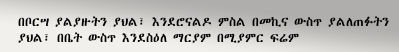በቦርሣ ያልያዙትን ያህል፣ እንደሮናልዶ ምስል በመኪና ውስጥ ያልለጠፉትን ያህል፣ በቤት ውስጥ እንደስዕለ ማርያም በሚያምር ፍሬም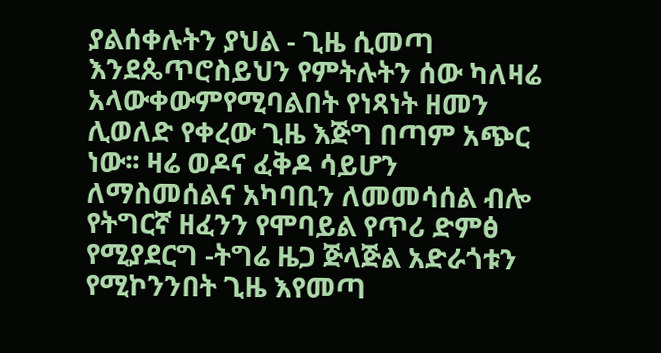ያልሰቀሉትን ያህል - ጊዜ ሲመጣ እንደጴጥሮስይህን የምትሉትን ሰው ካለዛሬ አላውቀውምየሚባልበት የነጻነት ዘመን ሊወለድ የቀረው ጊዜ እጅግ በጣም አጭር ነው፡፡ ዛሬ ወዶና ፈቅዶ ሳይሆን ለማስመሰልና አካባቢን ለመመሳሰል ብሎ የትግርኛ ዘፈንን የሞባይል የጥሪ ድምፅ የሚያደርግ -ትግሬ ዜጋ ጅላጅል አድራጎቱን የሚኮንንበት ጊዜ እየመጣ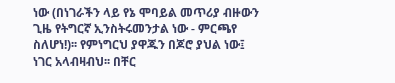ነው (በነገራችን ላይ የኔ ሞባይል መጥሪያ ብዙውን ጊዜ የትግርኛ ኢንስትሩመንታል ነው - ምርጫየ ስለሆነ!)፡፡ የምነግርህ ያዋጁን በጆሮ ያህል ነው፤ ነገር አላብዛብህ፡፡ በቸር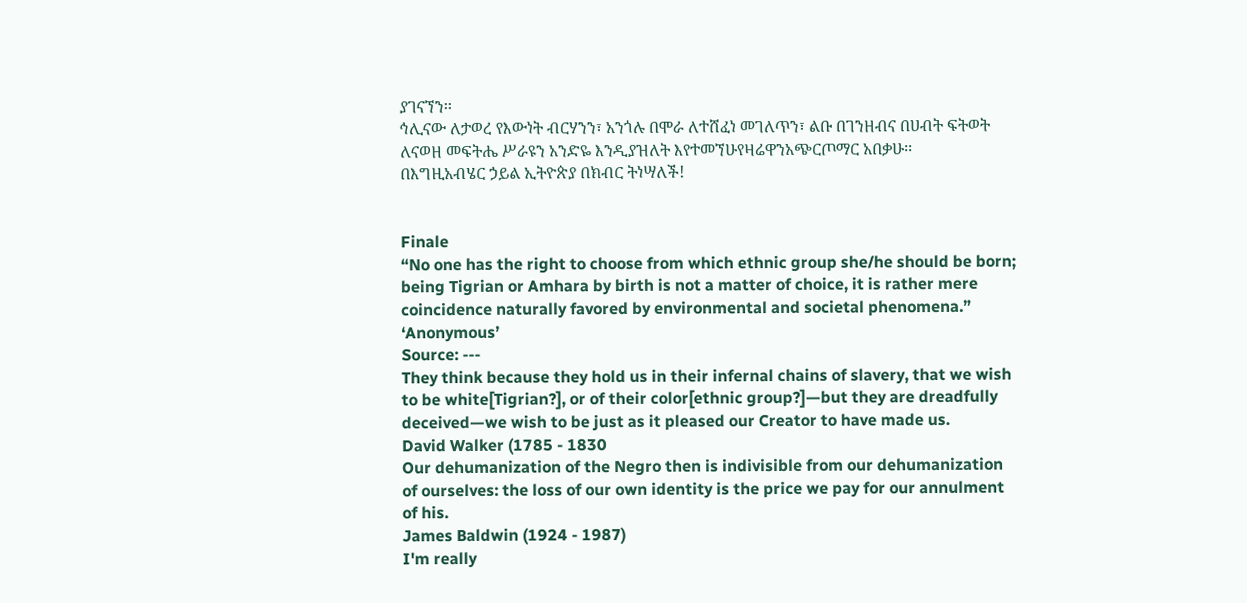ያገናኘን፡፡
ኅሊናው ለታወረ የእውነት ብርሃንን፣ አንጎሉ በሞራ ለተሸፈነ መገለጥን፣ ልቡ በገንዘብና በሀብት ፍትወት ለናወዘ መፍትሔ ሥራዩን አንድዬ እንዲያዝለት እየተመኘሁየዛሬዋንአጭርጦማር አበቃሁ፡፡
በእግዚአብሄር ኃይል ኢትዮጵያ በክብር ትነሣለች!


Finale
“No one has the right to choose from which ethnic group she/he should be born; being Tigrian or Amhara by birth is not a matter of choice, it is rather mere coincidence naturally favored by environmental and societal phenomena.”
‘Anonymous’
Source: ---
They think because they hold us in their infernal chains of slavery, that we wish to be white[Tigrian?], or of their color[ethnic group?]—but they are dreadfully deceived—we wish to be just as it pleased our Creator to have made us.
David Walker (1785 - 1830
Our dehumanization of the Negro then is indivisible from our dehumanization of ourselves: the loss of our own identity is the price we pay for our annulment of his.
James Baldwin (1924 - 1987)
I'm really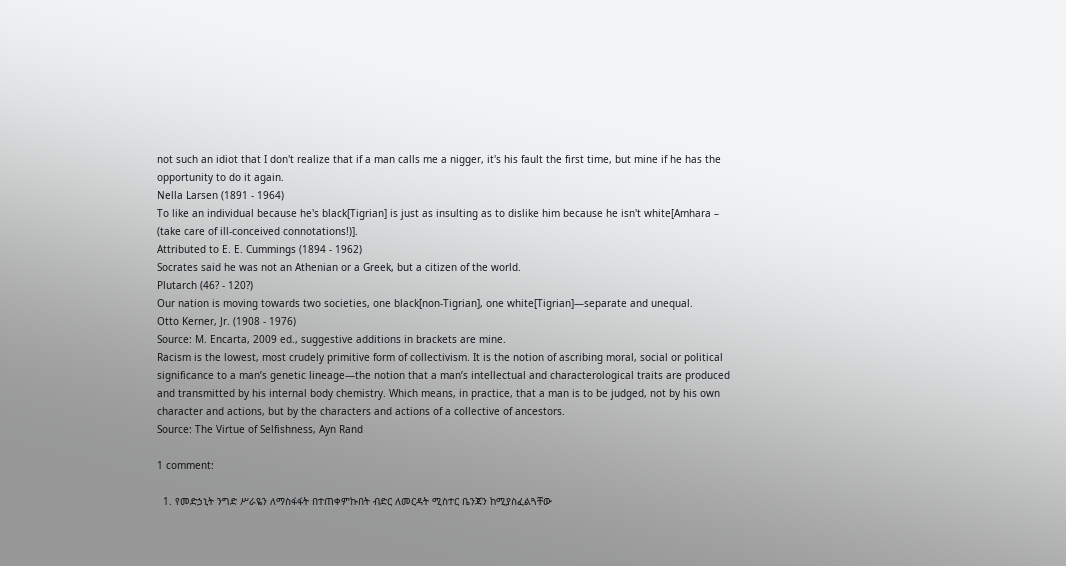not such an idiot that I don't realize that if a man calls me a nigger, it's his fault the first time, but mine if he has the opportunity to do it again.
Nella Larsen (1891 - 1964)
To like an individual because he's black[Tigrian] is just as insulting as to dislike him because he isn't white[Amhara – (take care of ill-conceived connotations!)].
Attributed to E. E. Cummings (1894 - 1962)
Socrates said he was not an Athenian or a Greek, but a citizen of the world.
Plutarch (46? - 120?)
Our nation is moving towards two societies, one black[non-Tigrian], one white[Tigrian]—separate and unequal.
Otto Kerner, Jr. (1908 - 1976)
Source: M. Encarta, 2009 ed., suggestive additions in brackets are mine.
Racism is the lowest, most crudely primitive form of collectivism. It is the notion of ascribing moral, social or political significance to a man’s genetic lineage—the notion that a man’s intellectual and characterological traits are produced and transmitted by his internal body chemistry. Which means, in practice, that a man is to be judged, not by his own character and actions, but by the characters and actions of a collective of ancestors.
Source: The Virtue of Selfishness, Ayn Rand

1 comment:

  1. የመድኃኒት ንግድ ሥራዬን ለማስፋፋት በተጠቀምኩበት ብድር ለመርዳት ሚስተር ቤንጃን ከሚያስፈልጓቸው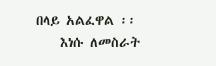በላይ አልፈዋል ፡፡
    እነሱ ለመስራት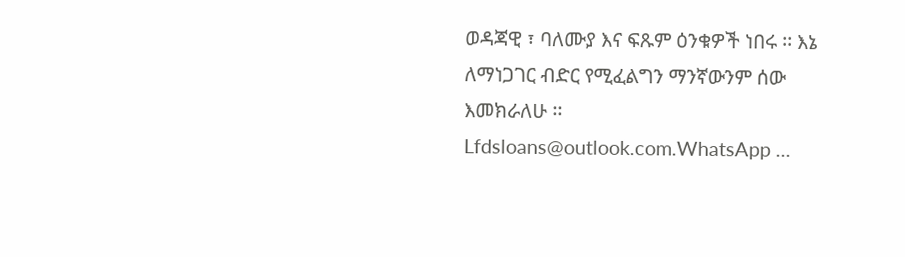ወዳጃዊ ፣ ባለሙያ እና ፍጹም ዕንቁዎች ነበሩ ፡፡ እኔ ለማነጋገር ብድር የሚፈልግን ማንኛውንም ሰው እመክራለሁ ፡፡ Lfdsloans@outlook.com.WhatsApp ...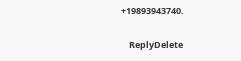+19893943740.

    ReplyDelete